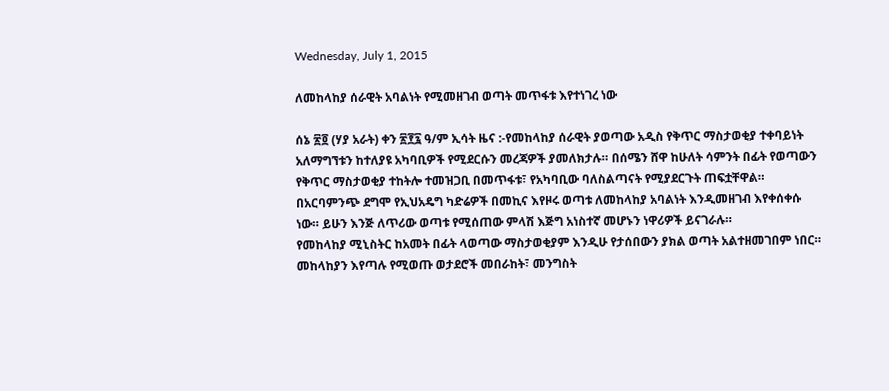Wednesday, July 1, 2015

ለመከላከያ ሰራዊት አባልነት የሚመዘገብ ወጣት መጥፋቱ እየተነገረ ነው

ሰኔ ፳፬ (ሃያ አራት) ቀን ፳፻፯ ዓ/ም ኢሳት ዜና :-የመከላከያ ሰራዊት ያወጣው አዲስ የቅጥር ማስታወቂያ ተቀባይነት አለማግኘቱን ከተለያዩ አካባቢዎች የሚደርሱን መረጃዎች ያመለክታሉ። በሰሜን ሸዋ ከሁለት ሳምንት በፊት የወጣውን የቅጥር ማስታወቂያ ተከትሎ ተመዝጋቢ በመጥፋቱ፣ የአካባቢው ባለስልጣናት የሚያደርጉት ጠፍቷቸዋል። በአርባምንጭ ደግሞ የኢህአዴግ ካድሬዎች በመኪና እየዞሩ ወጣቱ ለመከላከያ አባልነት እንዲመዘገብ እየቀሰቀሱ ነው። ይሁን እንጅ ለጥሪው ወጣቱ የሚሰጠው ምላሽ እጅግ አነስተኛ መሆኑን ነዋሪዎች ይናገራሉ።
የመከላከያ ሚኒስትር ከአመት በፊት ላወጣው ማስታወቂያም እንዲሁ የታሰበውን ያክል ወጣት አልተዘመገበም ነበር። መከላከያን እየጣሉ የሚወጡ ወታደሮች መበራከት፣ መንግስት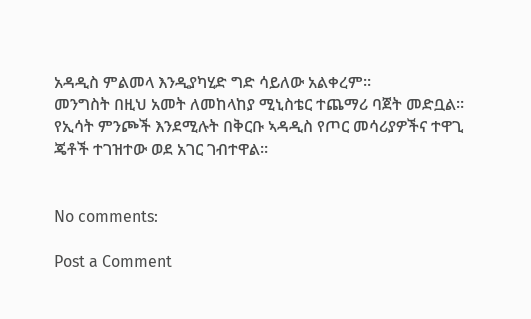አዳዲስ ምልመላ እንዲያካሂድ ግድ ሳይለው አልቀረም።
መንግስት በዚህ አመት ለመከላከያ ሚኒስቴር ተጨማሪ ባጀት መድቧል። የኢሳት ምንጮች እንደሚሉት በቅርቡ ኣዳዲስ የጦር መሳሪያዎችና ተዋጊ ጄቶች ተገዝተው ወደ አገር ገብተዋል።


No comments:

Post a Comment